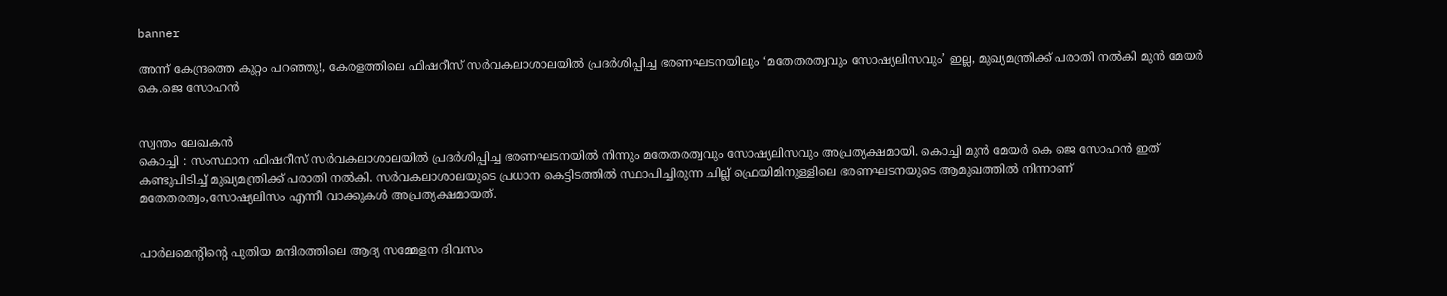banner

അന്ന് കേന്ദ്രത്തെ കുറ്റം പറഞ്ഞു!, കേരളത്തിലെ ഫിഷറീസ് സര്‍വകലാശാലയില്‍ പ്രദര്‍ശിപ്പിച്ച ഭരണഘടനയിലും ‘മതേതരത്വവും സോഷ്യലിസവും’ ഇല്ല, മുഖ്യമന്ത്രിക്ക് പരാതി നല്‍കി മുൻ മേയര്‍ കെ.ജെ സോഹൻ


സ്വന്തം ലേഖകൻ
കൊച്ചി : സംസ്ഥാന ഫിഷറീസ് സർവകലാശാലയില്‍ പ്രദർശിപ്പിച്ച ഭരണഘടനയില്‍ നിന്നും മതേതരത്വവും സോഷ്യലിസവും അപ്രത്യക്ഷമായി. കൊച്ചി മുൻ മേയർ കെ ജെ സോഹൻ ഇത് കണ്ടുപിടിച്ച്‌ മുഖ്യമന്ത്രിക്ക് പരാതി നല്‍കി. സർവകലാശാലയുടെ പ്രധാന കെട്ടിടത്തില്‍ സ്ഥാപിച്ചിരുന്ന ചില്ല് ഫ്രെയിമിനുള്ളിലെ ഭരണഘടനയുടെ ആമുഖത്തില്‍ നിന്നാണ് മതേതരത്വം,സോഷ്യലിസം എന്നീ വാക്കുകള്‍ അപ്രത്യക്ഷമായത്.


പാര്‍ലമെന്റിന്റെ പുതിയ മന്ദിരത്തിലെ ആദ്യ സമ്മേളന ദിവസം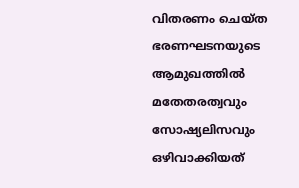വിതരണം ചെയ്ത ഭരണഘടനയുടെ ആമുഖത്തില്‍ മതേതരത്വവും സോഷ്യലിസവും ഒഴിവാക്കിയത്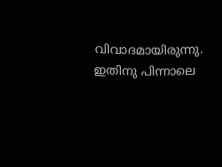വിവാദമായിരുന്നു. ഇതിനു പിന്നാലെ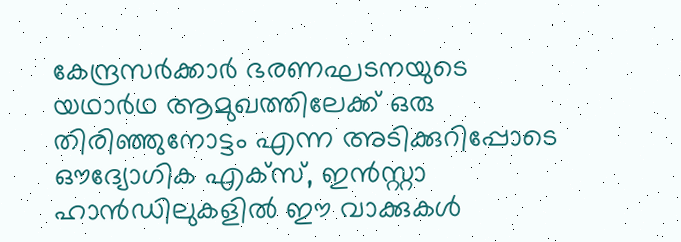കേന്ദ്രസര്‍ക്കാര്‍ ഭരണഘടനയുടെ യഥാര്‍ഥ ആമുഖത്തിലേക്ക് ഒരു തിരിഞ്ഞുനോട്ടം എന്ന അടിക്കുറിപ്പോടെ ഔദ്യോഗിക എക്‌സ്, ഇന്‍സ്റ്റാ ഹാന്‍ഡിലുകളില്‍ ഈ വാക്കുകള്‍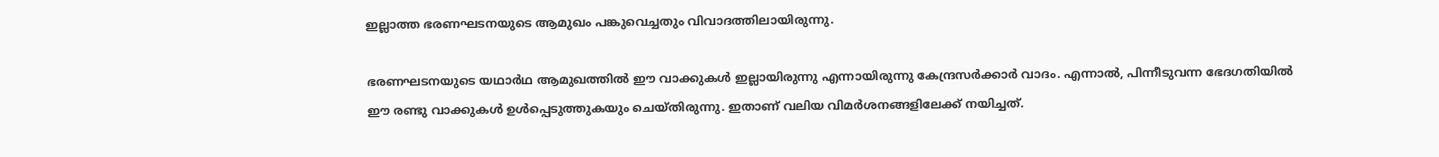ഇല്ലാത്ത ഭരണഘടനയുടെ ആമുഖം പങ്കുവെച്ചതും വിവാദത്തിലായിരുന്നു.

ഭരണഘടനയുടെ യഥാര്‍ഥ ആമുഖത്തില്‍ ഈ വാക്കുകള്‍ ഇല്ലായിരുന്നു എന്നായിരുന്നു കേന്ദ്രസര്‍ക്കാര്‍ വാദം. എന്നാല്‍, പിന്നീടുവന്ന ഭേദഗതിയില്‍ ഈ രണ്ടു വാക്കുകള്‍ ഉള്‍പ്പെടുത്തുകയും ചെയ്തിരുന്നു. ഇതാണ് വലിയ വിമര്‍ശനങ്ങളിലേക്ക് നയിച്ചത്.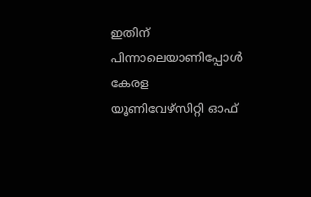ഇതിന് പിന്നാലെയാണിപ്പോള്‍ കേരള യൂണിവേഴ്സിറ്റി ഓഫ്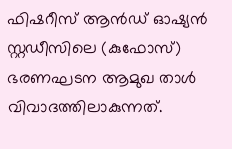ഫിഷറീസ് ആന്‍ഡ് ഓഷ്യന്‍ സ്റ്റഡീസിലെ (കുഫോസ്) ഭരണഘടന ആമുഖ താള്‍ വിവാദത്തിലാകുന്നത്.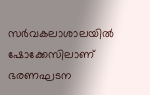സര്‍വകലാശാലയില്‍ ഷോക്കേസിലാണ് ഭരണഘടന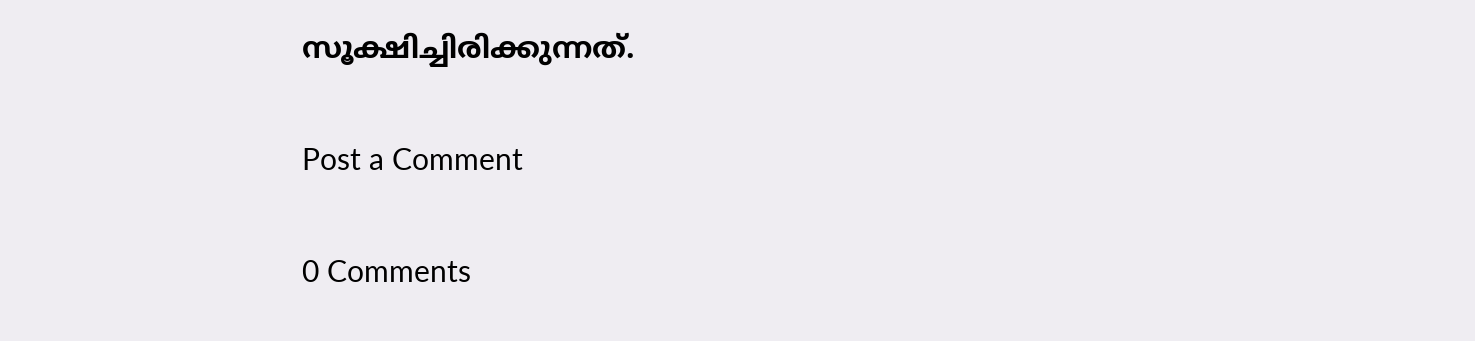സൂക്ഷിച്ചിരിക്കുന്നത്.

Post a Comment

0 Comments